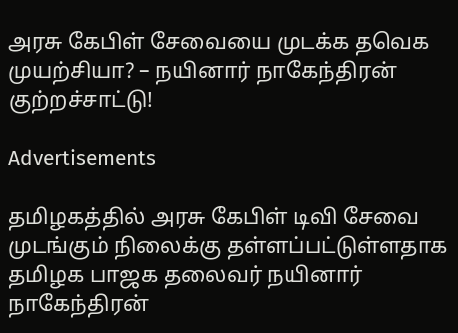அரசு கேபிள் சேவையை முடக்க தவெக முயற்சியா? – நயினார் நாகேந்திரன் குற்றச்சாட்டு!

Advertisements

தமிழகத்தில் அரசு கேபிள் டிவி சேவை முடங்கும் நிலைக்கு தள்ளப்பட்டுள்ளதாக தமிழக பாஜக தலைவர் நயினார் நாகேந்திரன்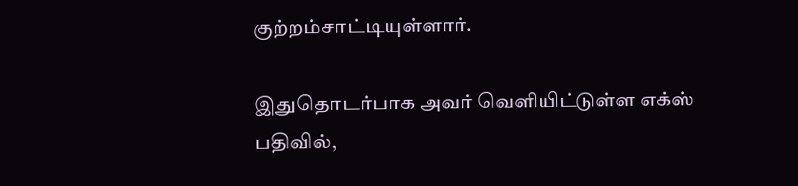குற்றம்சாட்டியுள்ளார்.

இதுதொடர்பாக அவர் வெளியிட்டுள்ள எக்ஸ் பதிவில்,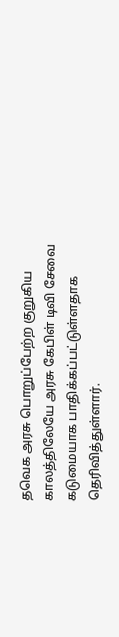தவெக அரசு பொறுப்பேற்ற குறுகிய காலத்திலேயே அரசு கேபிள் டிவி சேவை கடுமையாக பாதிக்கப்பட்டுள்ளதாக தெரிவித்துள்ளார்.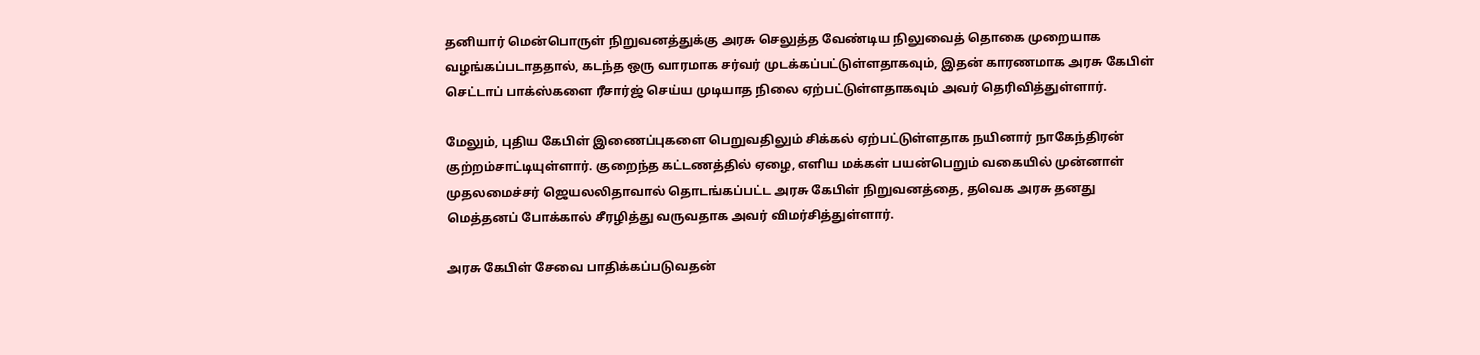தனியார் மென்பொருள் நிறுவனத்துக்கு அரசு செலுத்த வேண்டிய நிலுவைத் தொகை முறையாக வழங்கப்படாததால், கடந்த ஒரு வாரமாக சர்வர் முடக்கப்பட்டுள்ளதாகவும், இதன் காரணமாக அரசு கேபிள் செட்டாப் பாக்ஸ்களை ரீசார்ஜ் செய்ய முடியாத நிலை ஏற்பட்டுள்ளதாகவும் அவர் தெரிவித்துள்ளார்.

மேலும், புதிய கேபிள் இணைப்புகளை பெறுவதிலும் சிக்கல் ஏற்பட்டுள்ளதாக நயினார் நாகேந்திரன் குற்றம்சாட்டியுள்ளார். குறைந்த கட்டணத்தில் ஏழை, எளிய மக்கள் பயன்பெறும் வகையில் முன்னாள் முதலமைச்சர் ஜெயலலிதாவால் தொடங்கப்பட்ட அரசு கேபிள் நிறுவனத்தை, தவெக அரசு தனது மெத்தனப் போக்கால் சீரழித்து வருவதாக அவர் விமர்சித்துள்ளார்.

அரசு கேபிள் சேவை பாதிக்கப்படுவதன்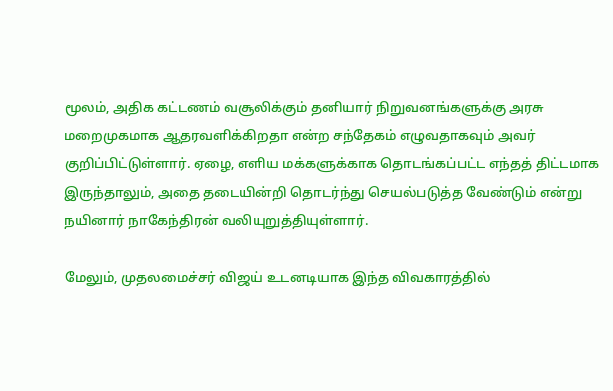மூலம், அதிக கட்டணம் வசூலிக்கும் தனியார் நிறுவனங்களுக்கு அரசு மறைமுகமாக ஆதரவளிக்கிறதா என்ற சந்தேகம் எழுவதாகவும் அவர் குறிப்பிட்டுள்ளார். ஏழை, எளிய மக்களுக்காக தொடங்கப்பட்ட எந்தத் திட்டமாக இருந்தாலும், அதை தடையின்றி தொடர்ந்து செயல்படுத்த வேண்டும் என்று நயினார் நாகேந்திரன் வலியுறுத்தியுள்ளார்.

மேலும், முதலமைச்சர் விஜய் உடனடியாக இந்த விவகாரத்தில்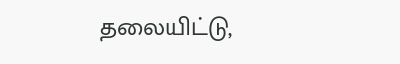தலையிட்டு,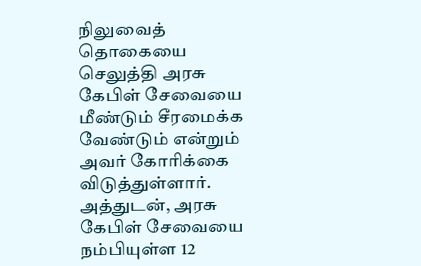நிலுவைத் தொகையை செலுத்தி அரசு கேபிள் சேவையை மீண்டும் சீரமைக்க வேண்டும் என்றும் அவர் கோரிக்கை விடுத்துள்ளார். அத்துடன், அரசு கேபிள் சேவையை நம்பியுள்ள 12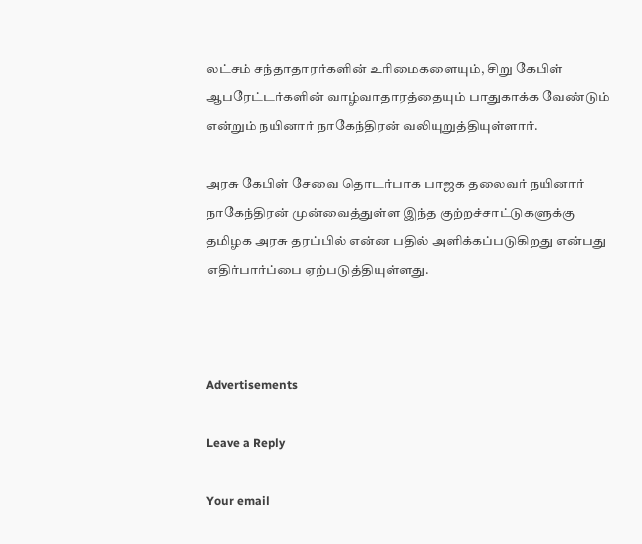லட்சம் சந்தாதாரர்களின் உரிமைகளையும், சிறு கேபிள் ஆபரேட்டர்களின் வாழ்வாதாரத்தையும் பாதுகாக்க வேண்டும் என்றும் நயினார் நாகேந்திரன் வலியுறுத்தியுள்ளார்.

அரசு கேபிள் சேவை தொடர்பாக பாஜக தலைவர் நயினார் நாகேந்திரன் முன்வைத்துள்ள இந்த குற்றச்சாட்டுகளுக்கு தமிழக அரசு தரப்பில் என்ன பதில் அளிக்கப்படுகிறது என்பது எதிர்பார்ப்பை ஏற்படுத்தியுள்ளது.



Advertisements

Leave a Reply

Your email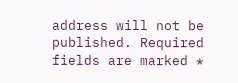address will not be published. Required fields are marked *